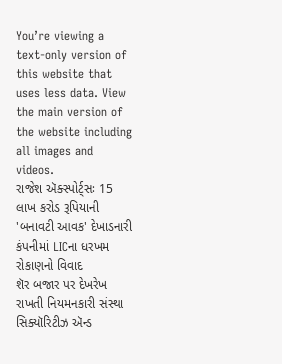You’re viewing a text-only version of this website that uses less data. View the main version of the website including all images and videos.
રાજેશ ઍક્સ્પોર્ટ્સઃ 15 લાખ કરોડ રૂપિયાની 'બનાવટી આવક' દેખાડનારી કંપનીમાં LICના ધરખમ રોકાણનો વિવાદ
શૅર બજાર પર દેખરેખ રાખતી નિયમનકારી સંસ્થા સિક્યૉરિટીઝ ઍન્ડ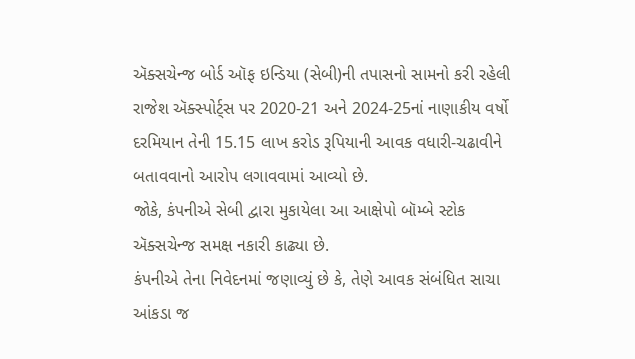ઍક્સચેન્જ બોર્ડ ઑફ ઇન્ડિયા (સેબી)ની તપાસનો સામનો કરી રહેલી રાજેશ ઍક્સ્પોર્ટ્સ પર 2020-21 અને 2024-25નાં નાણાકીય વર્ષો દરમિયાન તેની 15.15 લાખ કરોડ રૂપિયાની આવક વધારી-ચઢાવીને બતાવવાનો આરોપ લગાવવામાં આવ્યો છે.
જોકે, કંપનીએ સેબી દ્વારા મુકાયેલા આ આક્ષેપો બૉમ્બે સ્ટોક ઍક્સચેન્જ સમક્ષ નકારી કાઢ્યા છે.
કંપનીએ તેના નિવેદનમાં જણાવ્યું છે કે, તેણે આવક સંબંધિત સાચા આંકડા જ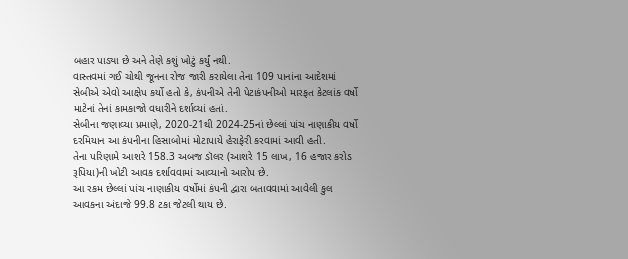બહાર પાડ્યા છે અને તેણે કશું ખોટું કર્યું નથી.
વાસ્તવમાં ગઈ ચોથી જૂનના રોજ જારી કરાયેલા તેના 109 પાનાંના આદેશમાં સેબીએ એવો આક્ષેપ કર્યો હતો કે, કંપનીએ તેની પેટાકંપનીઓ મારફત કેટલાંક વર્ષો માટેનાં તેનાં કામકાજો વધારીને દર્શાવ્યાં હતાં.
સેબીના જણાવ્યા પ્રમાણે, 2020-21થી 2024-25નાં છેલ્લાં પાંચ નાણાકીય વર્ષો દરમિયાન આ કંપનીના હિસાબોમાં મોટાપાયે હેરાફેરી કરવામાં આવી હતી.
તેના પરિણામે આશરે 158.3 અબજ ડૉલર (આશરે 15 લાખ, 16 હજાર કરોડ રૂપિયા)ની ખોટી આવક દર્શાવવામાં આવ્યાનો આરોપ છે.
આ રકમ છેલ્લાં પાંચ નાણાકીય વર્ષોમાં કંપની દ્વારા બતાવવામાં આવેલી કુલ આવકના અંદાજે 99.8 ટકા જેટલી થાય છે.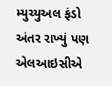મ્યુચ્યુઅલ ફંડો અંતર રાખ્યું પણ એલઆઇસીએ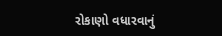રોકાણો વધારવાનું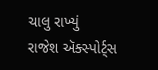ચાલુ રાખ્યું
રાજેશ ઍક્સ્પોર્ટ્સ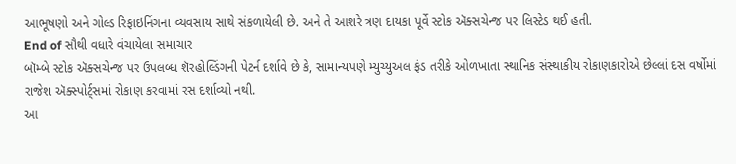આભૂષણો અને ગોલ્ડ રિફાઇનિંગના વ્યવસાય સાથે સંકળાયેલી છે. અને તે આશરે ત્રણ દાયકા પૂર્વે સ્ટોક ઍક્સચેન્જ પર લિસ્ટેડ થઈ હતી.
End of સૌથી વધારે વંચાયેલા સમાચાર
બૉમ્બે સ્ટોક ઍક્સચેન્જ પર ઉપલબ્ધ શૅરહોલ્ડિંગની પેટર્ન દર્શાવે છે કે, સામાન્યપણે મ્યુચ્યુઅલ ફંડ તરીકે ઓળખાતા સ્થાનિક સંસ્થાકીય રોકાણકારોએ છેલ્લાં દસ વર્ષોમાં રાજેશ ઍક્સ્પોર્ટ્સમાં રોકાણ કરવામાં રસ દર્શાવ્યો નથી.
આ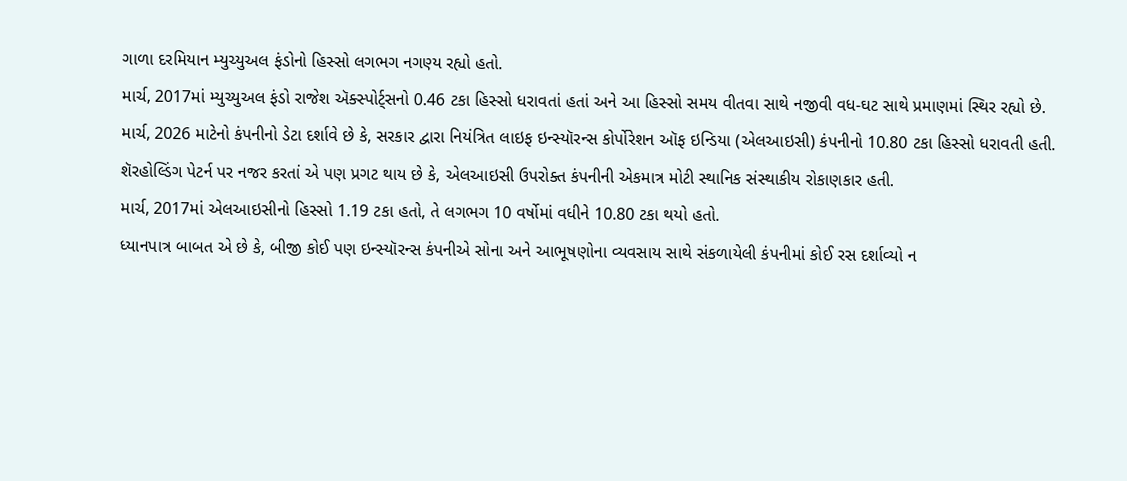ગાળા દરમિયાન મ્યુચ્યુઅલ ફંડોનો હિસ્સો લગભગ નગણ્ય રહ્યો હતો.
માર્ચ, 2017માં મ્યુચ્યુઅલ ફંડો રાજેશ ઍક્સ્પોર્ટ્સનો 0.46 ટકા હિસ્સો ધરાવતાં હતાં અને આ હિસ્સો સમય વીતવા સાથે નજીવી વધ-ઘટ સાથે પ્રમાણમાં સ્થિર રહ્યો છે.
માર્ચ, 2026 માટેનો કંપનીનો ડેટા દર્શાવે છે કે, સરકાર દ્વારા નિયંત્રિત લાઇફ ઇન્સ્યૉરન્સ કોર્પોરેશન ઑફ ઇન્ડિયા (એલઆઇસી) કંપનીનો 10.80 ટકા હિસ્સો ધરાવતી હતી.
શૅરહોલ્ડિંગ પેટર્ન પર નજર કરતાં એ પણ પ્રગટ થાય છે કે, એલઆઇસી ઉપરોક્ત કંપનીની એકમાત્ર મોટી સ્થાનિક સંસ્થાકીય રોકાણકાર હતી.
માર્ચ, 2017માં એલઆઇસીનો હિસ્સો 1.19 ટકા હતો, તે લગભગ 10 વર્ષોમાં વધીને 10.80 ટકા થયો હતો.
ધ્યાનપાત્ર બાબત એ છે કે, બીજી કોઈ પણ ઇન્સ્યૉરન્સ કંપનીએ સોના અને આભૂષણોના વ્યવસાય સાથે સંકળાયેલી કંપનીમાં કોઈ રસ દર્શાવ્યો ન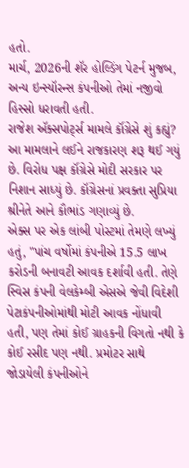હતો.
માર્ચ, 2026ની શૅર હોલ્ડિંગ પેટર્ન મુજબ, અન્ય ઇન્સ્યૉરન્સ કંપનીઓ તેમાં નજીવો હિસ્સો ધરાવતી હતી.
રાજેશ ઍક્સપોર્ટ્સ મામલે કૉંગ્રેસે શું કહ્યું?
આ મામલાને લઈને રાજકારણ શરૂ થઈ ગયું છે. વિરોધ પક્ષ કૉંગ્રેસે મોદી સરકાર પર નિશાન સાધ્યું છે. કૉંગ્રેસનાં પ્રવક્તા સુપ્રિયા શ્રીનેતે આને કૌભાંડ ગણાવ્યું છે.
એક્સ પર એક લાંબી પોસ્ટમાં તેમણે લખ્યું હતું, "પાંચ વર્ષોમાં કંપનીએ 15.5 લાખ કરોડની બનાવટી આવક દર્શાવી હતી. તેણે સ્વિસ કંપની વેલકેમ્બી એસએ જેવી વિદેશી પેટાકંપનીઓમાંથી મોટી આવક નોંધાવી હતી, પણ તેમાં કોઈ ગ્રાહકની વિગતો નથી કે કોઈ રસીદ પણ નથી. પ્રમોટર સાથે જોડાયેલી કંપનીઓને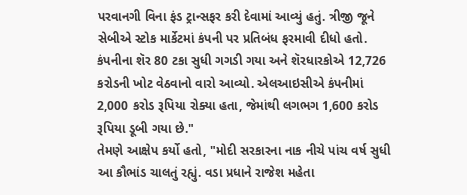પરવાનગી વિના ફંડ ટ્રાન્સફર કરી દેવામાં આવ્યું હતું. ત્રીજી જૂને સેબીએ સ્ટોક માર્કેટમાં કંપની પર પ્રતિબંધ ફરમાવી દીધો હતો. કંપનીના શૅર 80 ટકા સુધી ગગડી ગયા અને શૅરધારકોએ 12,726 કરોડની ખોટ વેઠવાનો વારો આવ્યો. એલઆઇસીએ કંપનીમાં 2,000 કરોડ રૂપિયા રોક્યા હતા, જેમાંથી લગભગ 1,600 કરોડ રૂપિયા ડૂબી ગયા છે."
તેમણે આક્ષેપ કર્યો હતો, "મોદી સરકારના નાક નીચે પાંચ વર્ષ સુધી આ કૌભાંડ ચાલતું રહ્યું. વડા પ્રધાને રાજેશ મહેતા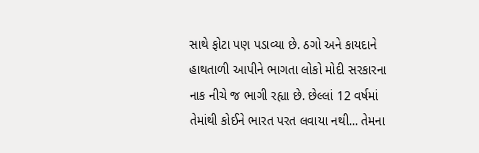સાથે ફોટા પણ પડાવ્યા છે. ઠગો અને કાયદાને હાથતાળી આપીને ભાગતા લોકો મોદી સરકારના નાક નીચે જ ભાગી રહ્યા છે. છેલ્લાં 12 વર્ષમાં તેમાંથી કોઈને ભારત પરત લવાયા નથી... તેમના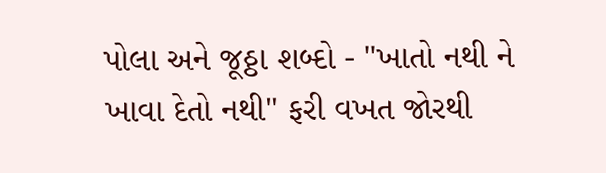પોલા અને જૂઠ્ઠા શબ્દો - "ખાતો નથી ને ખાવા દેતો નથી" ફરી વખત જોરથી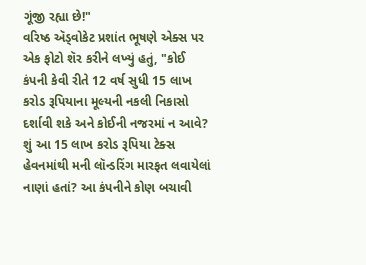ગૂંજી રહ્યા છે!"
વરિષ્ઠ ઍડ્વોકેટ પ્રશાંત ભૂષણે એક્સ પર એક ફોટો શૅર કરીને લખ્યું હતું, "કોઈ કંપની કેવી રીતે 12 વર્ષ સુધી 15 લાખ કરોડ રૂપિયાના મૂલ્યની નકલી નિકાસો દર્શાવી શકે અને કોઈની નજરમાં ન આવે? શું આ 15 લાખ કરોડ રૂપિયા ટેક્સ હેવનમાંથી મની લૉન્ડરિંગ મારફત લવાયેલાં નાણાં હતાં? આ કંપનીને કોણ બચાવી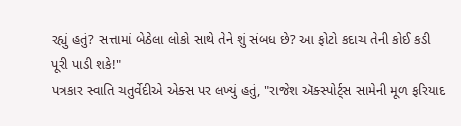રહ્યું હતું? સત્તામાં બેઠેલા લોકો સાથે તેને શું સંબધ છે? આ ફોટો કદાચ તેની કોઈ કડી પૂરી પાડી શકે!"
પત્રકાર સ્વાતિ ચતુર્વેદીએ એક્સ પર લખ્યું હતું, "રાજેશ ઍક્સ્પોર્ટ્સ સામેની મૂળ ફરિયાદ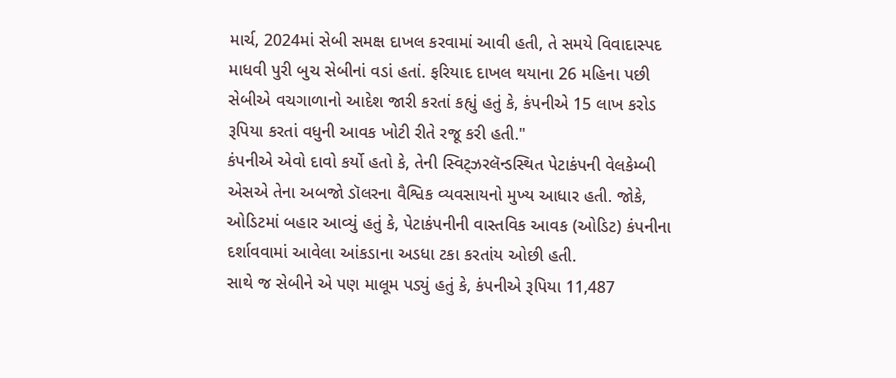માર્ચ, 2024માં સેબી સમક્ષ દાખલ કરવામાં આવી હતી, તે સમયે વિવાદાસ્પદ માધવી પુરી બુચ સેબીનાં વડાં હતાં. ફરિયાદ દાખલ થયાના 26 મહિના પછી સેબીએ વચગાળાનો આદેશ જારી કરતાં કહ્યું હતું કે, કંપનીએ 15 લાખ કરોડ રૂપિયા કરતાં વધુની આવક ખોટી રીતે રજૂ કરી હતી."
કંપનીએ એવો દાવો કર્યો હતો કે, તેની સ્વિટ્ઝરલૅન્ડસ્થિત પેટાકંપની વેલકેમ્બી એસએ તેના અબજો ડૉલરના વૈશ્વિક વ્યવસાયનો મુખ્ય આધાર હતી. જોકે, ઓડિટમાં બહાર આવ્યું હતું કે, પેટાકંપનીની વાસ્તવિક આવક (ઓડિટ) કંપનીના દર્શાવવામાં આવેલા આંકડાના અડધા ટકા કરતાંય ઓછી હતી.
સાથે જ સેબીને એ પણ માલૂમ પડ્યું હતું કે, કંપનીએ રૂપિયા 11,487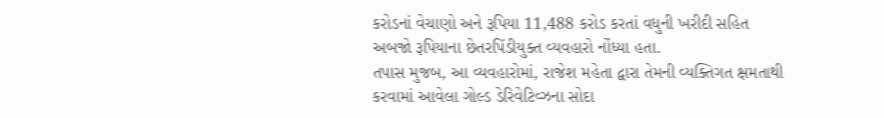કરોડનાં વેચાણો અને રૂપિયા 11,488 કરોડ કરતાં વધુની ખરીદી સહિત અબજો રૂપિયાના છેતરપિંડીયુક્ત વ્યવહારો નોંધ્યા હતા.
તપાસ મુજબ, આ વ્યવહારોમાં, રાજેશ મહેતા દ્વારા તેમની વ્યક્તિગત ક્ષમતાથી કરવામાં આવેલા ગોલ્ડ ડેરિવેટિવ્ઝના સોદા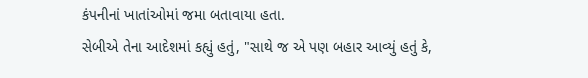કંપનીનાં ખાતાંઓમાં જમા બતાવાયા હતા.
સેબીએ તેના આદેશમાં કહ્યું હતું, "સાથે જ એ પણ બહાર આવ્યું હતું કે,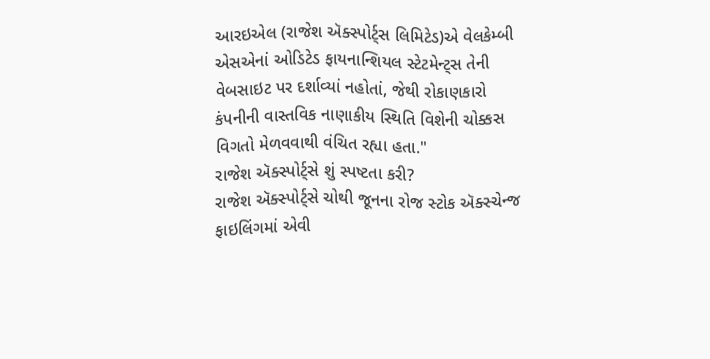આરઇએલ (રાજેશ ઍક્સ્પોર્ટ્સ લિમિટેડ)એ વેલકેમ્બી એસએનાં ઓડિટેડ ફાયનાન્શિયલ સ્ટેટમેન્ટ્સ તેની વેબસાઇટ પર દર્શાવ્યાં નહોતાં, જેથી રોકાણકારો કંપનીની વાસ્તવિક નાણાકીય સ્થિતિ વિશેની ચોક્કસ વિગતો મેળવવાથી વંચિત રહ્યા હતા."
રાજેશ ઍક્સ્પોર્ટ્સે શું સ્પષ્ટતા કરી?
રાજેશ ઍક્સ્પોર્ટ્સે ચોથી જૂનના રોજ સ્ટોક ઍક્સ્ચેન્જ ફાઇલિંગમાં એવી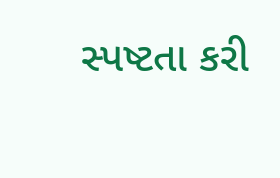સ્પષ્ટતા કરી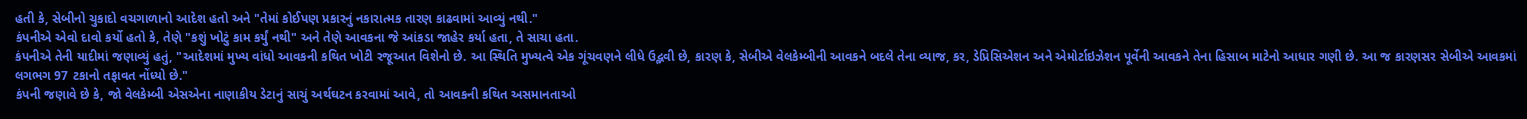હતી કે, સેબીનો ચુકાદો વચગાળાનો આદેશ હતો અને "તેમાં કોઈપણ પ્રકારનું નકારાત્મક તારણ કાઢવામાં આવ્યું નથી."
કંપનીએ એવો દાવો કર્યો હતો કે, તેણે "કશું ખોટું કામ કર્યું નથી" અને તેણે આવકના જે આંકડા જાહેર કર્યા હતા, તે સાચા હતા.
કંપનીએ તેની યાદીમાં જણાવ્યું હતું, "આદેશમાં મુખ્ય વાંધો આવકની કથિત ખોટી રજૂઆત વિશેનો છે. આ સ્થિતિ મુખ્યત્વે એક ગૂંચવણને લીધે ઉદ્ભવી છે, કારણ કે, સેબીએ વેલકેમ્બીની આવકને બદલે તેના વ્યાજ, કર, ડેપ્રિસિએશન અને એમોર્ટાઇઝેશન પૂર્વેની આવકને તેના હિસાબ માટેનો આધાર ગણી છે. આ જ કારણસર સેબીએ આવકમાં લગભગ 97 ટકાનો તફાવત નોંધ્યો છે."
કંપની જણાવે છે કે, જો વેલકેમ્બી એસએના નાણાકીય ડેટાનું સાચું અર્થઘટન કરવામાં આવે, તો આવકની કથિત અસમાનતાઓ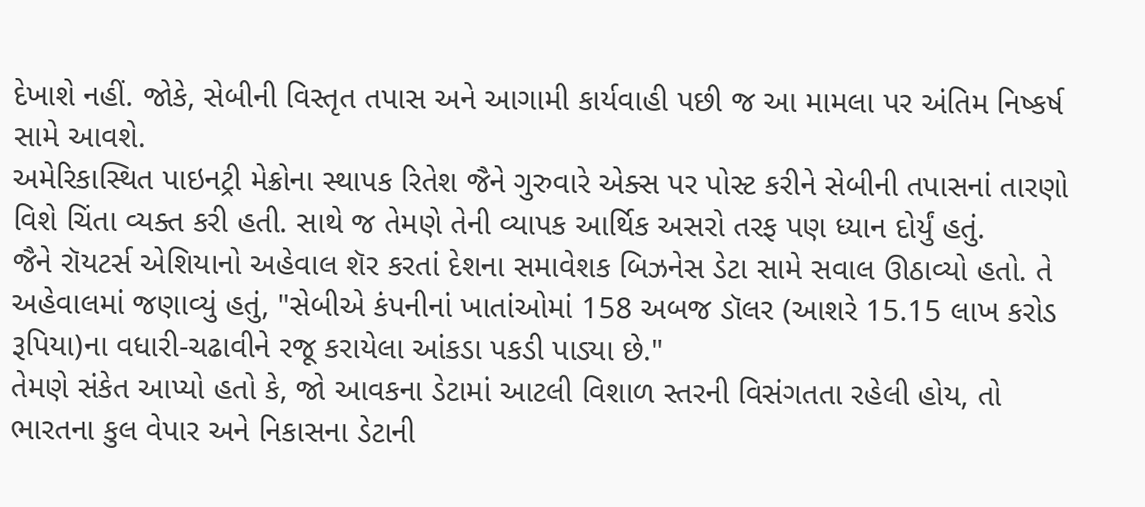દેખાશે નહીં. જોકે, સેબીની વિસ્તૃત તપાસ અને આગામી કાર્યવાહી પછી જ આ મામલા પર અંતિમ નિષ્કર્ષ સામે આવશે.
અમેરિકાસ્થિત પાઇનટ્રી મેક્રોના સ્થાપક રિતેશ જૈને ગુરુવારે એક્સ પર પોસ્ટ કરીને સેબીની તપાસનાં તારણો વિશે ચિંતા વ્યક્ત કરી હતી. સાથે જ તેમણે તેની વ્યાપક આર્થિક અસરો તરફ પણ ધ્યાન દોર્યું હતું.
જૈને રૉયટર્સ એશિયાનો અહેવાલ શૅર કરતાં દેશના સમાવેશક બિઝનેસ ડેટા સામે સવાલ ઊઠાવ્યો હતો. તે અહેવાલમાં જણાવ્યું હતું, "સેબીએ કંપનીનાં ખાતાંઓમાં 158 અબજ ડૉલર (આશરે 15.15 લાખ કરોડ રૂપિયા)ના વધારી-ચઢાવીને રજૂ કરાયેલા આંકડા પકડી પાડ્યા છે."
તેમણે સંકેત આપ્યો હતો કે, જો આવકના ડેટામાં આટલી વિશાળ સ્તરની વિસંગતતા રહેલી હોય, તો ભારતના કુલ વેપાર અને નિકાસના ડેટાની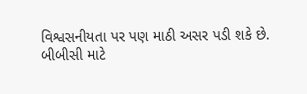વિશ્વસનીયતા પર પણ માઠી અસર પડી શકે છે.
બીબીસી માટે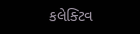કલેક્ટિવ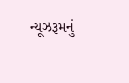ન્યૂઝરૂમનું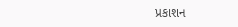પ્રકાશન